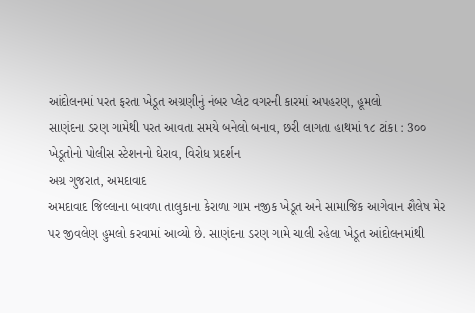આંદોલનમાં પરત ફરતા ખેડૂત અગ્રણીનું નંબર પ્લેટ વગરની કારમાં અપહરણ, હૂમલો
સાણંદના ડરણ ગામેથી પરત આવતા સમયે બનેલો બનાવ, છરી લાગતા હાથમાં ૧૮ ટાંકા : 3૦૦ ખેડૂતોનો પોલીસ સ્ટેશનનો ઘેરાવ, વિરોધ પ્રદર્શન
અગ્ર ગુજરાત, અમદાવાદ
અમદાવાદ જિલ્લાના બાવળા તાલુકાના કેરાળા ગામ નજીક ખેડૂત અને સામાજિક આગેવાન શૈલેષ મેર પર જીવલેણ હુમલો કરવામાં આવ્યો છે. સાણંદના ડરણ ગામે ચાલી રહેલા ખેડૂત આંદોલનમાંથી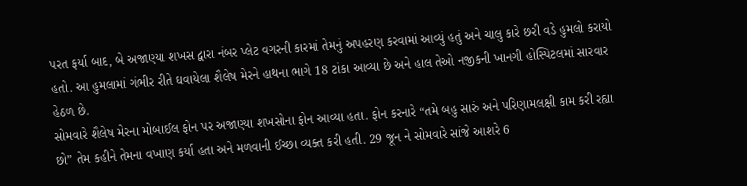પરત ફર્યા બાદ, બે અજાણ્યા શખસ દ્વારા નંબર પ્લેટ વગરની કારમાં તેમનું અપહરણ કરવામાં આવ્યું હતું અને ચાલુ કારે છરી વડે હુમલો કરાયો હતો. આ હુમલામાં ગંભીર રીતે ઘવાયેલા શૈલેષ મેરને હાથના ભાગે 18 ટાંકા આવ્યા છે અને હાલ તેઓ નજીકની ખાનગી હોસ્પિટલમાં સારવાર હેઠળ છે.
સોમવારે શૈલેષ મેરના મોબાઈલ ફોન પર અજાણ્યા શખસોના ફોન આવ્યા હતા. ફોન કરનારે “તમે બહુ સારું અને પરિણામલક્ષી કામ કરી રહ્યા છો” તેમ કહીને તેમના વખાણ કર્યા હતા અને મળવાની ઈચ્છા વ્યક્ત કરી હતી. 29 જૂન ને સોમવારે સાંજે આશરે 6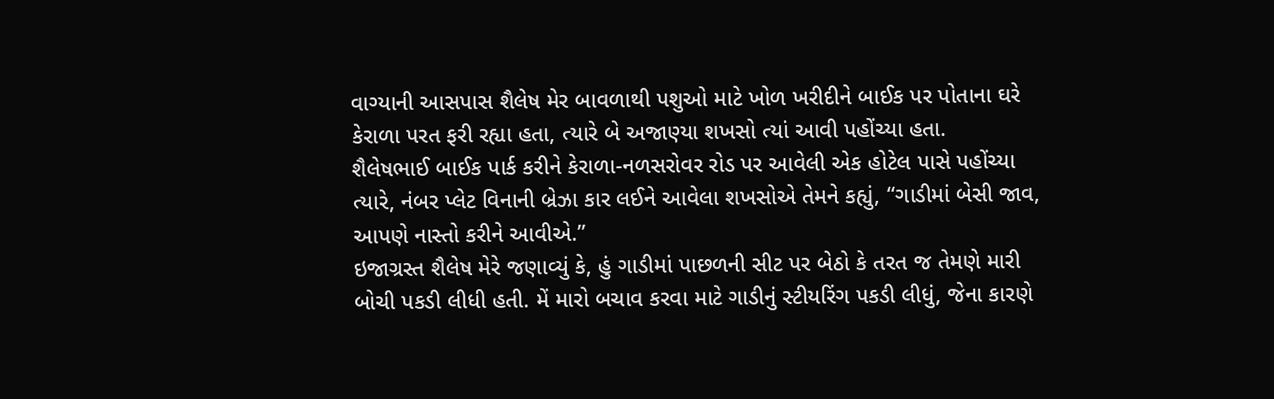વાગ્યાની આસપાસ શૈલેષ મેર બાવળાથી પશુઓ માટે ખોળ ખરીદીને બાઈક પર પોતાના ઘરે કેરાળા પરત ફરી રહ્યા હતા, ત્યારે બે અજાણ્યા શખસો ત્યાં આવી પહોંચ્યા હતા.
શૈલેષભાઈ બાઈક પાર્ક કરીને કેરાળા-નળસરોવર રોડ પર આવેલી એક હોટેલ પાસે પહોંચ્યા ત્યારે, નંબર પ્લેટ વિનાની બ્રેઝા કાર લઈને આવેલા શખસોએ તેમને કહ્યું, “ગાડીમાં બેસી જાવ, આપણે નાસ્તો કરીને આવીએ.”
ઇજાગ્રસ્ત શૈલેષ મેરે જણાવ્યું કે, હું ગાડીમાં પાછળની સીટ પર બેઠો કે તરત જ તેમણે મારી બોચી પકડી લીધી હતી. મેં મારો બચાવ કરવા માટે ગાડીનું સ્ટીયરિંગ પકડી લીધું, જેના કારણે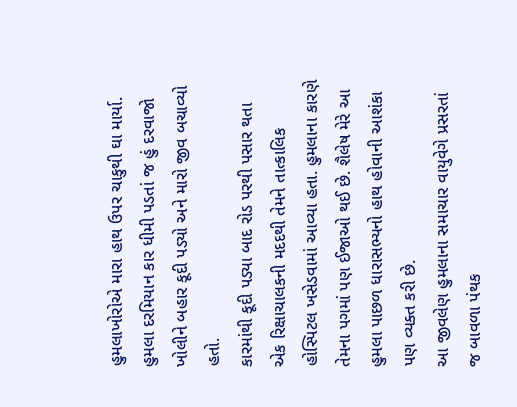હુમલાખોરોએ મારા હાથ ઉપર ચાકુથી ઘા માર્યા. હુમલા દરમિયાન કાર ધીમી પડતાં જ હું દરવાજો ખોલીને બહાર કૂદી પડ્યો અને મારો જીવ બચાવ્યો હતો.
કારમાંથી કૂદી પડ્યા બાદ રોડ પરથી પસાર થતા એક રિક્ષાચાલકની મદદથી તેમને તાત્કાલિક હોસ્પિટલ ખસેડવામાં આવ્યા હતા. હુમલાના કારણે તેમના પગમાં પણ ઈજાઓ થઈ છે. શૈલેષ મેરે આ હુમલા પાછળ ધારાસભ્યનો હાથ હોવાની આશંકા પણ વ્યક્ત કરી છે.
આ જીવલેણ હુમલાના સમાચાર વાયુવેગે પ્રસરતાં જ બાવળા પંથક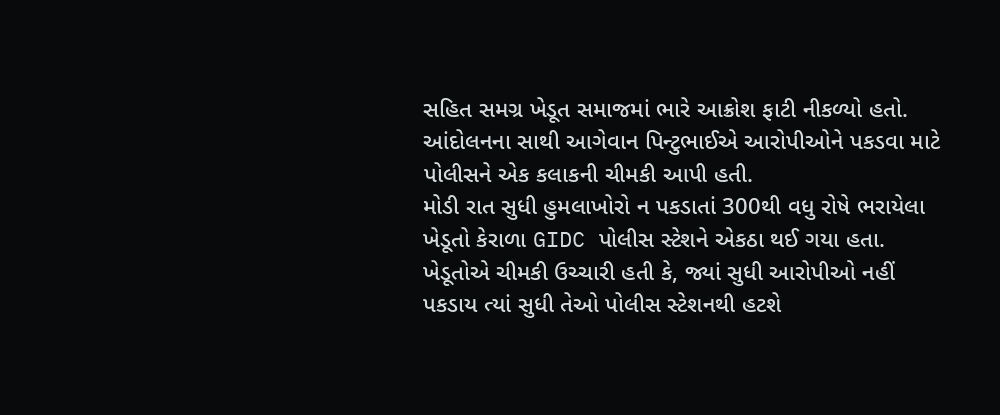સહિત સમગ્ર ખેડૂત સમાજમાં ભારે આક્રોશ ફાટી નીકળ્યો હતો. આંદોલનના સાથી આગેવાન પિન્ટુભાઈએ આરોપીઓને પકડવા માટે પોલીસને એક કલાકની ચીમકી આપી હતી.
મોડી રાત સુધી હુમલાખોરો ન પકડાતાં 300થી વધુ રોષે ભરાયેલા ખેડૂતો કેરાળા GIDC પોલીસ સ્ટેશને એકઠા થઈ ગયા હતા. ખેડૂતોએ ચીમકી ઉચ્ચારી હતી કે, જ્યાં સુધી આરોપીઓ નહીં પકડાય ત્યાં સુધી તેઓ પોલીસ સ્ટેશનથી હટશે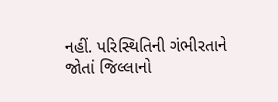નહીં. પરિસ્થિતિની ગંભીરતાને જોતાં જિલ્લાનો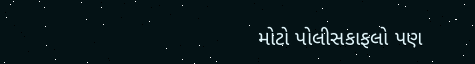મોટો પોલીસકાફલો પણ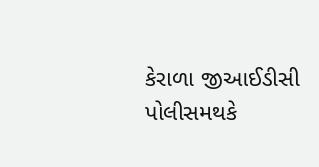કેરાળા જીઆઈડીસી પોલીસમથકે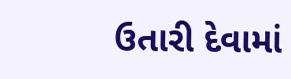ઉતારી દેવામાં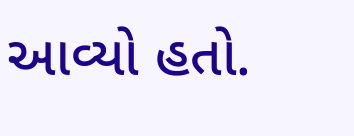આવ્યો હતો.